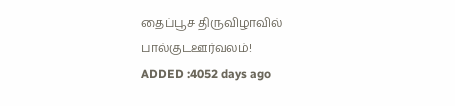தைப்பூச திருவிழாவில் பால்குடஊர்வலம்!
ADDED :4052 days ago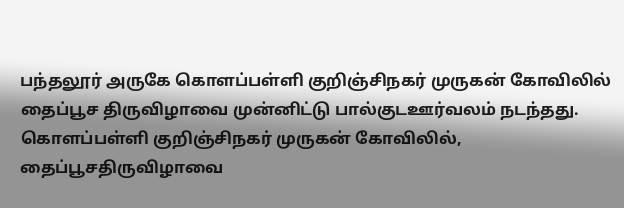பந்தலூர் அருகே கொளப்பள்ளி குறிஞ்சிநகர் முருகன் கோவிலில் தைப்பூச திருவிழாவை முன்னிட்டு பால்குடஊர்வலம் நடந்தது. கொளப்பள்ளி குறிஞ்சிநகர் முருகன் கோவிலில், தைப்பூசதிருவிழாவை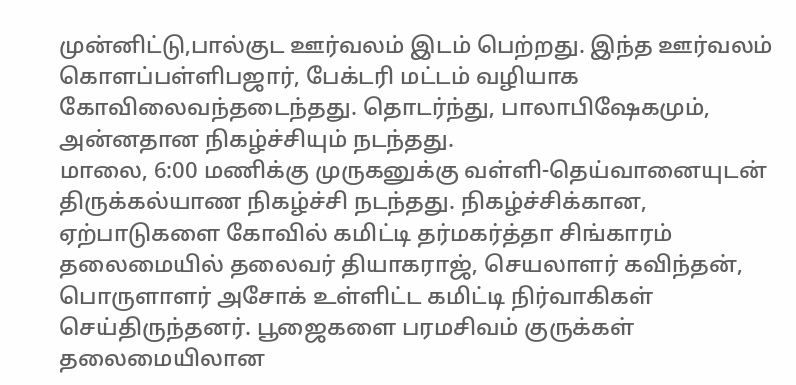முன்னிட்டு,பால்குட ஊர்வலம் இடம் பெற்றது. இந்த ஊர்வலம் கொளப்பள்ளிபஜார், பேக்டரி மட்டம் வழியாக கோவிலைவந்தடைந்தது. தொடர்ந்து, பாலாபிஷேகமும், அன்னதான நிகழ்ச்சியும் நடந்தது.
மாலை, 6:00 மணிக்கு முருகனுக்கு வள்ளி-தெய்வானையுடன் திருக்கல்யாண நிகழ்ச்சி நடந்தது. நிகழ்ச்சிக்கான, ஏற்பாடுகளை கோவில் கமிட்டி தர்மகர்த்தா சிங்காரம் தலைமையில் தலைவர் தியாகராஜ், செயலாளர் கவிந்தன், பொருளாளர் அசோக் உள்ளிட்ட கமிட்டி நிர்வாகிகள் செய்திருந்தனர். பூஜைகளை பரமசிவம் குருக்கள் தலைமையிலான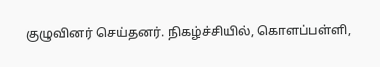குழுவினர் செய்தனர். நிகழ்ச்சியில், கொளப்பள்ளி,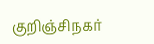குறிஞ்சிநகர்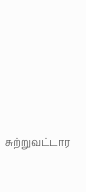சுற்றுவட்டார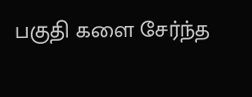பகுதி களை சேர்ந்த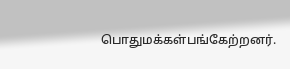பொதுமக்கள்பங்கேற்றனர்.